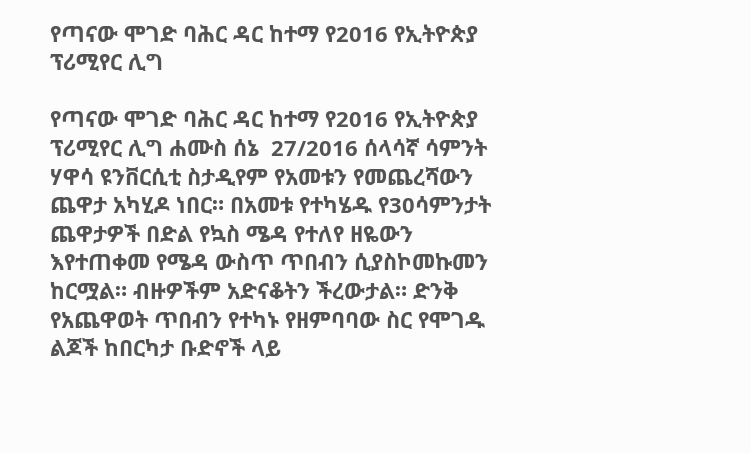የጣናው ሞገድ ባሕር ዳር ከተማ የ2016 የኢትዮጵያ ፕሪሚየር ሊግ

የጣናው ሞገድ ባሕር ዳር ከተማ የ2016 የኢትዮጵያ ፕሪሚየር ሊግ ሐሙስ ሰኔ  27/2016 ሰላሳኛ ሳምንት ሃዋሳ ዩንቨርሲቲ ስታዲየም የአመቱን የመጨረሻውን ጨዋታ አካሂዶ ነበር። በአመቱ የተካሄዱ የ30ሳምንታት ጨዋታዎች በድል የኳስ ሜዳ የተለየ ዘዬውን እየተጠቀመ የሜዳ ውስጥ ጥበብን ሲያስኮመኩመን ከርሟል። ብዙዎችም አድናቆትን ችረውታል። ድንቅ የአጨዋወት ጥበብን የተካኑ የዘምባባው ስር የሞገዱ ልጆች ከበርካታ ቡድኖች ላይ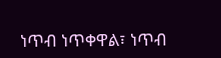ነጥብ ነጥቀዋል፣ ነጥብ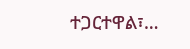ተጋርተዋል፣…